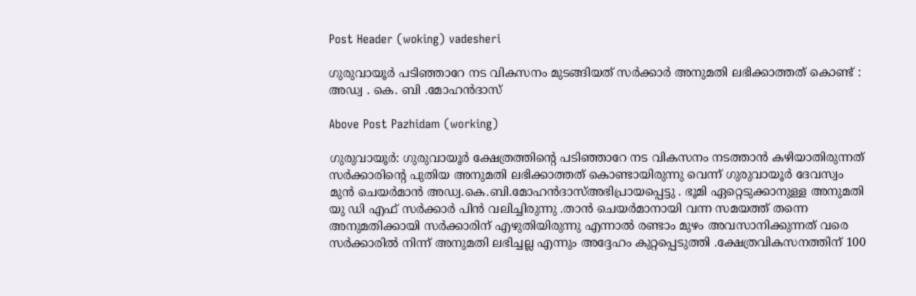Post Header (woking) vadesheri

ഗുരുവായൂർ പടിഞ്ഞാറേ നട വികസനം മുടങ്ങിയത് സർക്കാർ അനുമതി ലഭിക്കാത്തത് കൊണ്ട് : അഡ്വ . കെ. ബി .മോഹൻദാസ്

Above Post Pazhidam (working)

ഗുരുവായൂർ: ഗുരുവായൂർ ക്ഷേത്രത്തിന്റെ പടിഞ്ഞാറേ നട വികസനം നടത്താൻ കഴിയാതിരുന്നത് സർക്കാരിന്റെ പുതിയ അനുമതി ലഭിക്കാത്തത് കൊണ്ടായിരുന്നു വെന്ന് ഗുരുവായൂർ ദേവസ്വം മുൻ ചെയർമാൻ അഡ്വ.കെ.ബി.മോഹൻദാസ്അഭിപ്രായപ്പെട്ടു . ഭൂമി ഏറ്റെടുക്കാനുള്ള അനുമതി യു ഡി എഫ് സർക്കാർ പിൻ വലിച്ചിരുന്നു .താൻ ചെയർമാനായി വന്ന സമയത്ത് തന്നെ അനുമതിക്കായി സർക്കാരിന് എഴുതിയിരുന്നു എന്നാൽ രണ്ടാം മുഴം അവസാനിക്കുന്നത് വരെ സർക്കാരിൽ നിന്ന് അനുമതി ലഭിച്ചല്ല എന്നും അദ്ദേഹം കുറ്റപ്പെടുത്തി .ക്ഷേത്രവികസനത്തിന് 100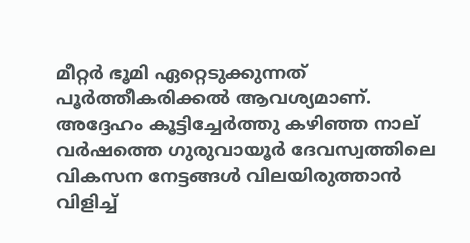മീറ്റർ ഭൂമി ഏറ്റെടുക്കുന്നത് പൂർത്തീകരിക്കൽ ആവശ്യമാണ്. അദ്ദേഹം കൂട്ടിച്ചേർത്തു കഴിഞ്ഞ നാല് വർഷത്തെ ഗുരുവായൂർ ദേവസ്വത്തിലെ വികസന നേട്ടങ്ങൾ വിലയിരുത്താൻ വിളിച്ച്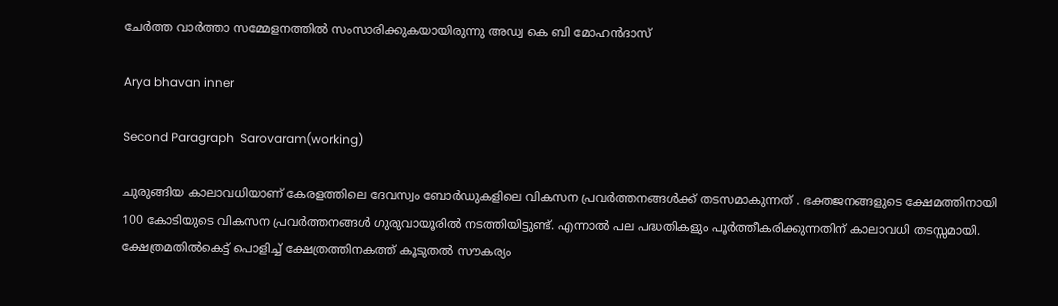ചേർത്ത വാർത്താ സമ്മേളനത്തിൽ സംസാരിക്കുകയായിരുന്നു അഡ്വ കെ ബി മോഹൻദാസ്

Arya bhavan inner

Second Paragraph  Sarovaram(working)

ചുരുങ്ങിയ കാലാവധിയാണ് കേരളത്തിലെ ദേവസ്വം ബോർഡുകളിലെ വികസന പ്രവർത്തനങ്ങൾക്ക് തടസമാകുന്നത് . ഭക്തജനങ്ങളുടെ ക്ഷേമത്തിനായി 100 കോടിയുടെ വികസന പ്രവർത്തനങ്ങൾ ഗുരുവായൂരിൽ നടത്തിയിട്ടുണ്ട്. എന്നാൽ പല പദ്ധതികളും പൂർത്തീകരിക്കുന്നതിന് കാലാവധി തടസ്സമായി. ക്ഷേത്രമതിൽകെട്ട് പൊളിച്ച് ക്ഷേത്രത്തിനകത്ത് കൂടുതൽ സൗകര്യം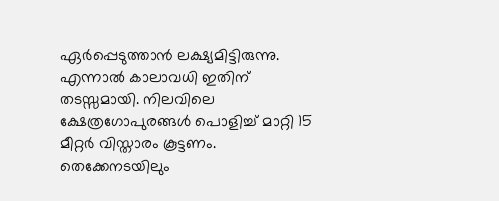ഏർപ്പെടുത്താൻ ലക്ഷ്യമിട്ടിരുന്നു. എന്നാൽ കാലാവധി ഇതിന് തടസ്സമായി. നിലവിലെ ക്ഷേത്രഗോപുരങ്ങൾ പൊളിച്ച് മാറ്റി 15 മീറ്റർ വിസ്താരം കൂട്ടണം. തെക്കേനടയിലും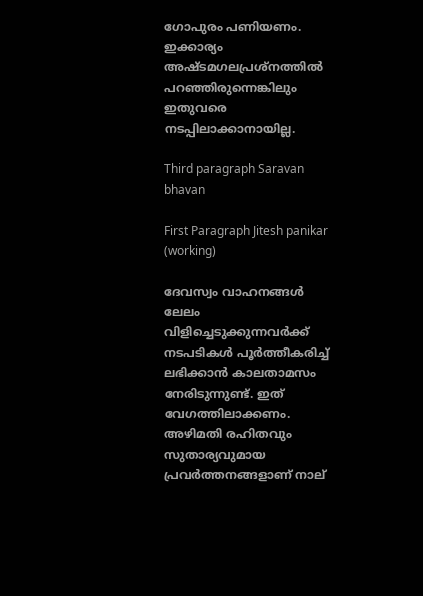ഗോപുരം പണിയണം. ഇക്കാര്യം അഷ്ടമഗലപ്രശ്‌നത്തിൽ പറഞ്ഞിരുന്നെങ്കിലും ഇതുവരെ നടപ്പിലാക്കാനായില്ല.

Third paragraph Saravan bhavan

First Paragraph Jitesh panikar (working)

ദേവസ്വം വാഹനങ്ങൾ ലേലം വിളിച്ചെടുക്കുന്നവർക്ക് നടപടികൾ പൂർത്തീകരിച്ച് ലഭിക്കാൻ കാലതാമസം നേരിടുന്നുണ്ട്. ഇത് വേഗത്തിലാക്കണം.
അഴിമതി രഹിതവും സുതാര്യവുമായ പ്രവർത്തനങ്ങളാണ് നാല്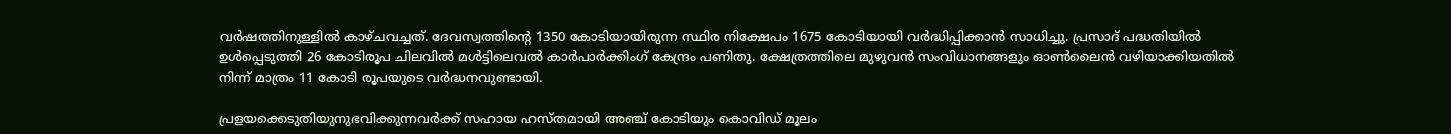വർഷത്തിനുള്ളിൽ കാഴ്ചവച്ചത്. ദേവസ്വത്തിന്റെ 1350 കോടിയായിരുന്ന സ്ഥിര നിക്ഷേപം 1675 കോടിയായി വർദ്ധിപ്പിക്കാൻ സാധിച്ചു. പ്രസാദ് പദ്ധതിയിൽ ഉൾപ്പെടുത്തി 26 കോടിരൂപ ചിലവിൽ മൾട്ടിലെവൽ കാർപാർക്കിംഗ് കേന്ദ്രം പണിതു. ക്ഷേത്രത്തിലെ മുഴുവൻ സംവിധാനങ്ങളും ഓൺലൈൻ വഴിയാക്കിയതിൽ നിന്ന് മാത്രം 11 കോടി രൂപയുടെ വർദ്ധനവുണ്ടായി.

പ്രളയക്കെടുതിയുനുഭവിക്കുന്നവർക്ക് സഹായ ഹസ്തമായി അഞ്ച് കോടിയും കൊവിഡ് മൂലം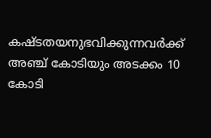കഷ്ടതയനുഭവിക്കുന്നവർക്ക് അഞ്ച് കോടിയും അടക്കം 10 കോടി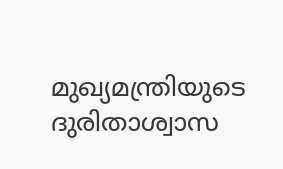മുഖ്യമന്ത്രിയുടെ ദുരിതാശ്വാസ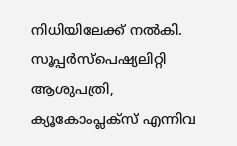നിധിയിലേക്ക് നൽകി. സൂപ്പർസ്‌പെഷ്യലിറ്റി ആശുപത്രി, ക്യൂകോംപ്ലക്‌സ് എന്നിവ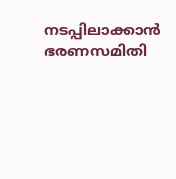നടപ്പിലാക്കാൻ ഭരണസമിതി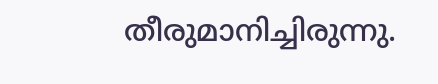തീരുമാനിച്ചിരുന്നു.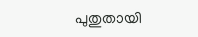പുതുതായി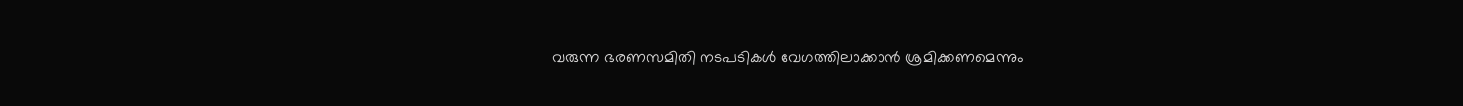വരുന്ന ഭരണസമിതി നടപടികൾ വേഗത്തിലാക്കാൻ ശ്രമിക്കണമെന്നും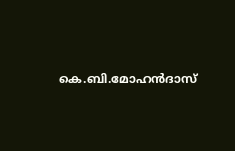കെ.ബി.മോഹൻദാസ്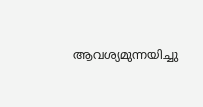ആവശ്യമുന്നയിച്ചു